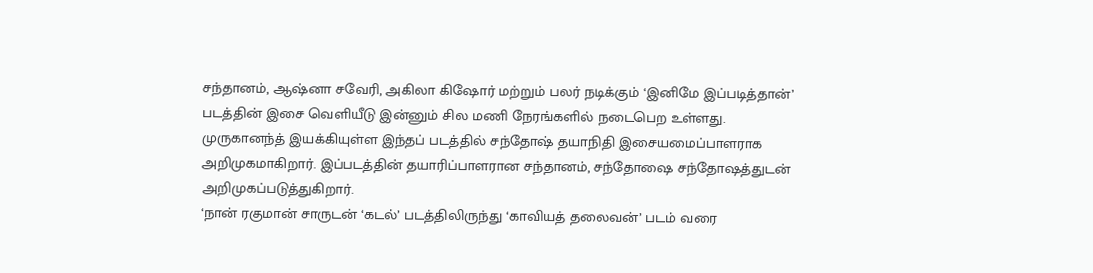சந்தானம், ஆஷ்னா சவேரி, அகிலா கிஷோர் மற்றும் பலர் நடிக்கும் ‘இனிமே இப்படித்தான்’ படத்தின் இசை வெளியீடு இன்னும் சில மணி நேரங்களில் நடைபெற உள்ளது.
முருகானந்த் இயக்கியுள்ள இந்தப் படத்தில் சந்தோஷ் தயாநிதி இசையமைப்பாளராக அறிமுகமாகிறார். இப்படத்தின் தயாரிப்பாளரான சந்தானம், சந்தோஷை சந்தோஷத்துடன் அறிமுகப்படுத்துகிறார்.
‘நான் ரகுமான் சாருடன் ‘கடல்’ படத்திலிருந்து ‘காவியத் தலைவன்’ படம் வரை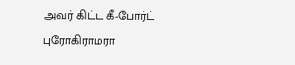அவர் கிட்ட கீ-போர்ட் புரோகிராமரா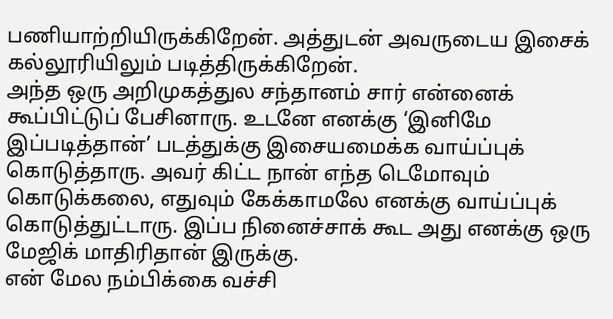பணியாற்றியிருக்கிறேன். அத்துடன் அவருடைய இசைக் கல்லூரியிலும் படித்திருக்கிறேன்.
அந்த ஒரு அறிமுகத்துல சந்தானம் சார் என்னைக் கூப்பிட்டுப் பேசினாரு. உடனே எனக்கு ‘இனிமே இப்படித்தான்’ படத்துக்கு இசையமைக்க வாய்ப்புக் கொடுத்தாரு. அவர் கிட்ட நான் எந்த டெமோவும் கொடுக்கலை, எதுவும் கேக்காமலே எனக்கு வாய்ப்புக் கொடுத்துட்டாரு. இப்ப நினைச்சாக் கூட அது எனக்கு ஒரு மேஜிக் மாதிரிதான் இருக்கு.
என் மேல நம்பிக்கை வச்சி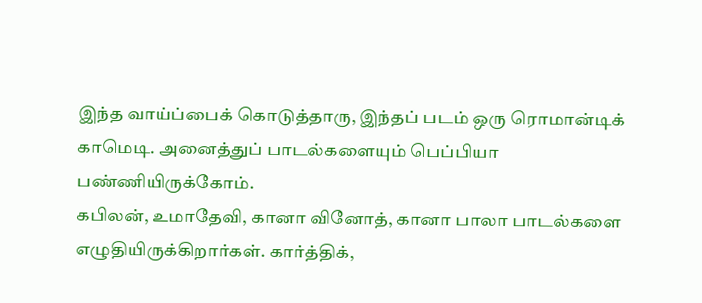இந்த வாய்ப்பைக் கொடுத்தாரு, இந்தப் படம் ஒரு ரொமான்டிக் காமெடி. அனைத்துப் பாடல்களையும் பெப்பியா பண்ணியிருக்கோம்.
கபிலன், உமாதேவி, கானா வினோத், கானா பாலா பாடல்களை எழுதியிருக்கிறார்கள். கார்த்திக்,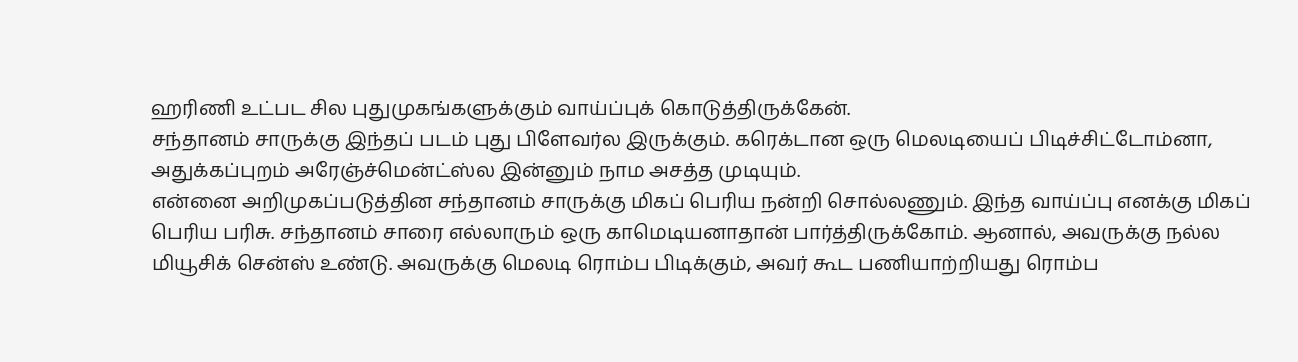ஹரிணி உட்பட சில புதுமுகங்களுக்கும் வாய்ப்புக் கொடுத்திருக்கேன்.
சந்தானம் சாருக்கு இந்தப் படம் புது பிளேவர்ல இருக்கும். கரெக்டான ஒரு மெலடியைப் பிடிச்சிட்டோம்னா, அதுக்கப்புறம் அரேஞ்ச்மென்ட்ஸ்ல இன்னும் நாம அசத்த முடியும்.
என்னை அறிமுகப்படுத்தின சந்தானம் சாருக்கு மிகப் பெரிய நன்றி சொல்லணும். இந்த வாய்ப்பு எனக்கு மிகப் பெரிய பரிசு. சந்தானம் சாரை எல்லாரும் ஒரு காமெடியனாதான் பார்த்திருக்கோம். ஆனால், அவருக்கு நல்ல மியூசிக் சென்ஸ் உண்டு. அவருக்கு மெலடி ரொம்ப பிடிக்கும், அவர் கூட பணியாற்றியது ரொம்ப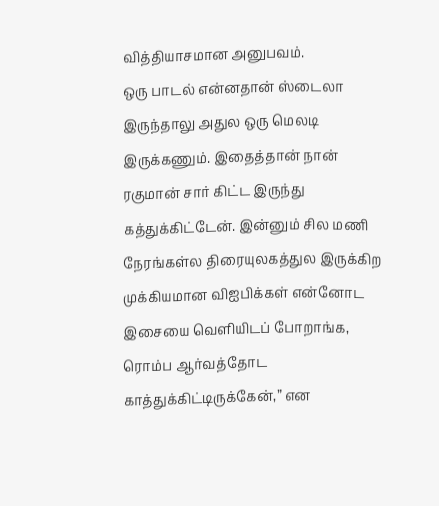வித்தியாசமான அனுபவம்.
ஒரு பாடல் என்னதான் ஸ்டைலா இருந்தாலு அதுல ஒரு மெலடி இருக்கணும். இதைத்தான் நான் ரகுமான் சார் கிட்ட இருந்து கத்துக்கிட்டேன். இன்னும் சில மணி நேரங்கள்ல திரையுலகத்துல இருக்கிற முக்கியமான விஐபிக்கள் என்னோட இசையை வெளியிடப் போறாங்க, ரொம்ப ஆர்வத்தோட காத்துக்கிட்டிருக்கேன்,” என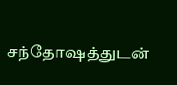சந்தோஷத்துடன்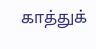காத்துக்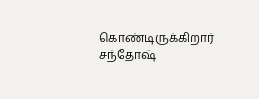கொண்டிருக்கிறார் சந்தோஷ்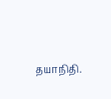தயாநிதி.